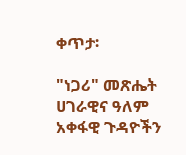ቀጥታ፡

"ነጋሪ" መጽሔት ሀገራዊና ዓለም አቀፋዊ ጉዳዮችን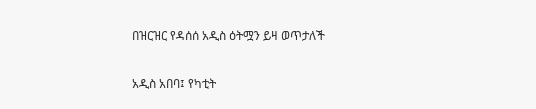በዝርዝር የዳሰሰ አዲስ ዕትሟን ይዛ ወጥታለች

አዲስ አበባ፤ የካቲት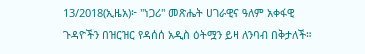13/2018(ኢዜአ)፦ "ነጋሪ" መጽሔት ሀገራዊና ዓለም አቀፋዊ ጉዳዮችን በዝርዝር የዳሰሰ አዲስ ዕትሟን ይዛ ለንባብ በቅታለች።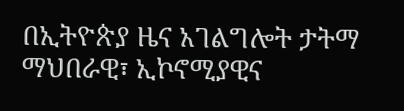በኢትዮጵያ ዜና አገልግሎት ታትማ ማህበራዊ፣ ኢኮኖሚያዊና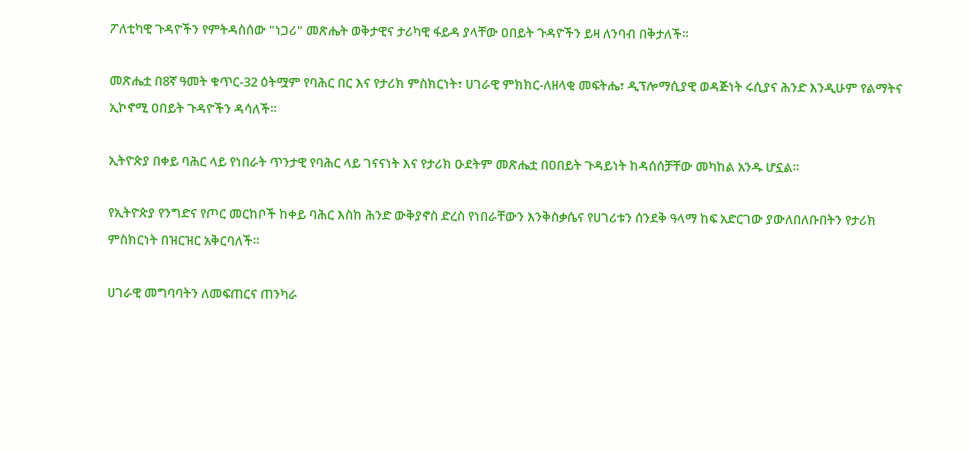ፖለቲካዊ ጉዳዮችን የምትዳስሰው "ነጋሪ" መጽሔት ወቅታዊና ታሪካዊ ፋይዳ ያላቸው ዐበይት ጉዳዮችን ይዛ ለንባብ በቅታለች።

መጽሔቷ በ8ኛ ዓመት ቁጥር-32 ዕትሟም የባሕር በር እና የታሪክ ምስክርነት፣ ሀገራዊ ምክክር-ለዘላቂ መፍትሔ፣ ዲፕሎማሲያዊ ወዳጅነት ሩሲያና ሕንድ እንዲሁም የልማትና ኢኮኖሚ ዐበይት ጉዳዮችን ዳሳለች።

ኢትዮጵያ በቀይ ባሕር ላይ የነበራት ጥንታዊ የባሕር ላይ ገናናነት እና የታሪክ ዑደትም መጽሔቷ በዐበይት ጉዳይነት ከዳሰሰቻቸው መካከል አንዱ ሆኗል።

የኢትዮጵያ የንግድና የጦር መርከቦች ከቀይ ባሕር እስከ ሕንድ ውቅያኖስ ድረስ የነበራቸውን እንቅስቃሴና የሀገሪቱን ሰንደቅ ዓላማ ከፍ አድርገው ያውለበለቡበትን የታሪክ ምስክርነት በዝርዝር አቅርባለች።

ሀገራዊ መግባባትን ለመፍጠርና ጠንካራ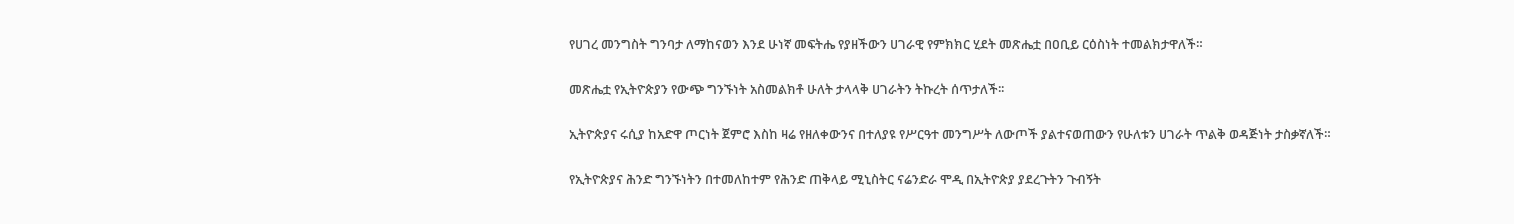የሀገረ መንግስት ግንባታ ለማከናወን እንደ ሁነኛ መፍትሔ የያዘችውን ሀገራዊ የምክክር ሂደት መጽሔቷ በዐቢይ ርዕስነት ተመልክታዋለች።

መጽሔቷ የኢትዮጵያን የውጭ ግንኙነት አስመልክቶ ሁለት ታላላቅ ሀገራትን ትኩረት ሰጥታለች፡፡

ኢትዮጵያና ሩሲያ ከአድዋ ጦርነት ጀምሮ እስከ ዛሬ የዘለቀውንና በተለያዩ የሥርዓተ መንግሥት ለውጦች ያልተናወጠውን የሁለቱን ሀገራት ጥልቅ ወዳጅነት ታስቃኛለች።

የኢትዮጵያና ሕንድ ግንኙነትን በተመለከተም የሕንድ ጠቅላይ ሚኒስትር ናሬንድራ ሞዲ በኢትዮጵያ ያደረጉትን ጉብኝት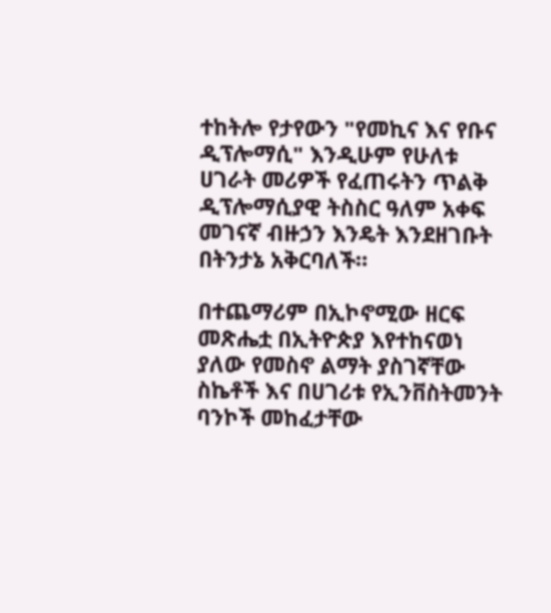ተከትሎ የታየውን "የመኪና እና የቡና ዲፕሎማሲ" እንዲሁም የሁለቱ ሀገራት መሪዎች የፈጠሩትን ጥልቅ ዲፕሎማሲያዊ ትስስር ዓለም አቀፍ መገናኛ ብዙኃን እንዴት እንደዘገቡት በትንታኔ አቅርባለች።

በተጨማሪም በኢኮኖሚው ዘርፍ መጽሔቷ በኢትዮጵያ እየተከናወነ ያለው የመስኖ ልማት ያስገኛቸው ስኬቶች እና በሀገሪቱ የኢንቨስትመንት ባንኮች መከፈታቸው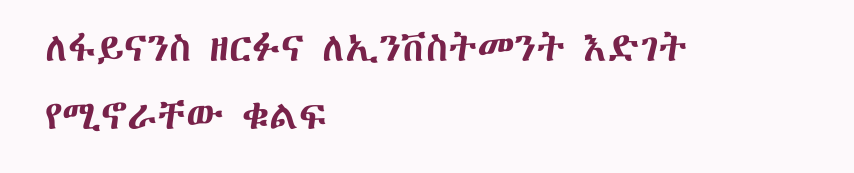ለፋይናንስ ዘርፉና ለኢንቨስትመንት እድገት የሚኖራቸው ቁልፍ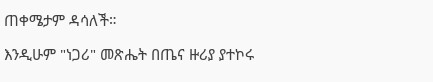ጠቀሜታም ዳሳለች።

እንዲሁም "ነጋሪ" መጽሔት በጤና ዙሪያ ያተኮሩ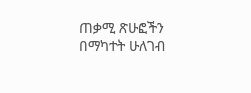ጠቃሚ ጽሁፎችን በማካተት ሁለገብ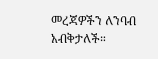መረጃዎችን ለንባብ አብቅታለች።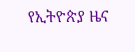የኢትዮጵያ ዜና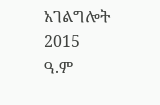አገልግሎት
2015
ዓ.ም